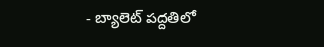- బ్యాలెట్ పద్దతిలో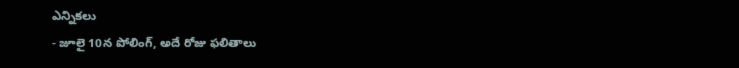ఎన్నికలు
- జూలై 10న పోలింగ్, అదే రోజు ఫలితాలు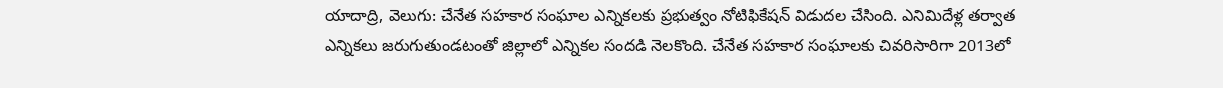యాదాద్రి, వెలుగు: చేనేత సహకార సంఘాల ఎన్నికలకు ప్రభుత్వం నోటిఫికేషన్ విడుదల చేసింది. ఎనిమిదేళ్ల తర్వాత ఎన్నికలు జరుగుతుండటంతో జిల్లాలో ఎన్నికల సందడి నెలకొంది. చేనేత సహకార సంఘాలకు చివరిసారిగా 2013లో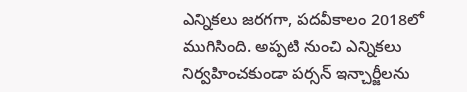ఎన్నికలు జరగగా, పదవీకాలం 2018లో ముగిసింది. అప్పటి నుంచి ఎన్నికలు నిర్వహించకుండా పర్సన్ ఇన్చార్జీలను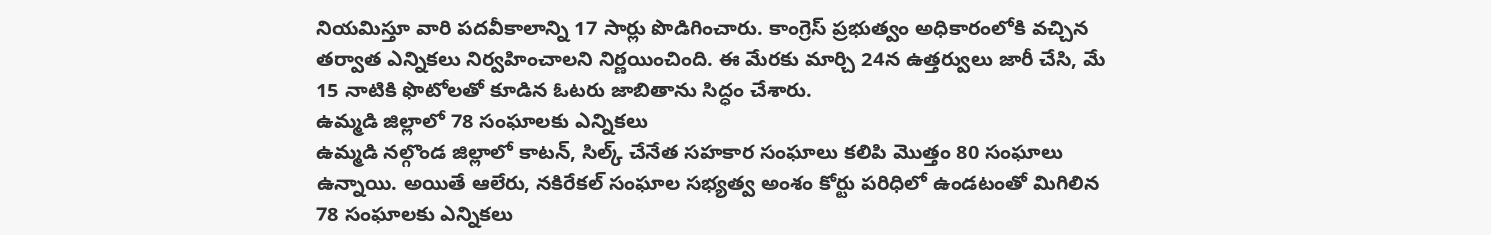నియమిస్తూ వారి పదవీకాలాన్ని 17 సార్లు పొడిగించారు. కాంగ్రెస్ ప్రభుత్వం అధికారంలోకి వచ్చిన తర్వాత ఎన్నికలు నిర్వహించాలని నిర్ణయించింది. ఈ మేరకు మార్చి 24న ఉత్తర్వులు జారీ చేసి, మే 15 నాటికి ఫొటోలతో కూడిన ఓటరు జాబితాను సిద్ధం చేశారు.
ఉమ్మడి జిల్లాలో 78 సంఘాలకు ఎన్నికలు
ఉమ్మడి నల్గొండ జిల్లాలో కాటన్, సిల్క్ చేనేత సహకార సంఘాలు కలిపి మొత్తం 80 సంఘాలు ఉన్నాయి. అయితే ఆలేరు, నకిరేకల్ సంఘాల సభ్యత్వ అంశం కోర్టు పరిధిలో ఉండటంతో మిగిలిన 78 సంఘాలకు ఎన్నికలు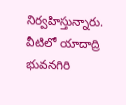నిర్వహిస్తున్నారు. వీటిలో యాదాద్రి భువనగిరి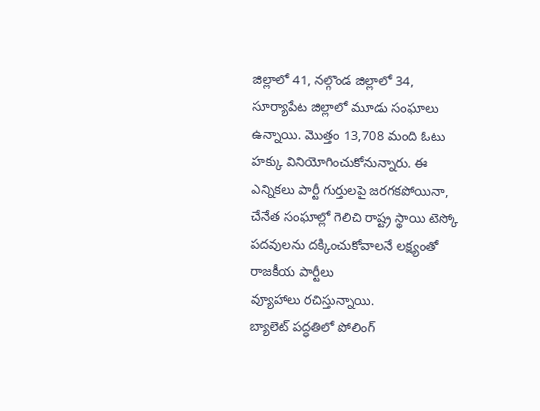జిల్లాలో 41, నల్గొండ జిల్లాలో 34, సూర్యాపేట జిల్లాలో మూడు సంఘాలు ఉన్నాయి. మొత్తం 13,708 మంది ఓటు హక్కు వినియోగించుకోనున్నారు. ఈ ఎన్నికలు పార్టీ గుర్తులపై జరగకపోయినా, చేనేత సంఘాల్లో గెలిచి రాష్ట్ర స్థాయి టెస్కో పదవులను దక్కించుకోవాలనే లక్ష్యంతో రాజకీయ పార్టీలు
వ్యూహాలు రచిస్తున్నాయి.
బ్యాలెట్ పద్ధతిలో పోలింగ్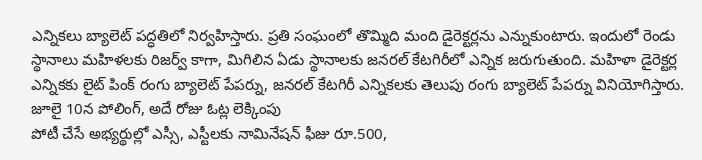ఎన్నికలు బ్యాలెట్ పద్ధతిలో నిర్వహిస్తారు. ప్రతి సంఘంలో తొమ్మిది మంది డైరెక్టర్లను ఎన్నుకుంటారు. ఇందులో రెండు స్థానాలు మహిళలకు రిజర్వ్ కాగా, మిగిలిన ఏడు స్థానాలకు జనరల్ కేటగిరీలో ఎన్నిక జరుగుతుంది. మహిళా డైరెక్టర్ల ఎన్నికకు లైట్ పింక్ రంగు బ్యాలెట్ పేపర్ను, జనరల్ కేటగిరీ ఎన్నికలకు తెలుపు రంగు బ్యాలెట్ పేపర్ను వినియోగిస్తారు.
జూలై 10న పోలింగ్, అదే రోజు ఓట్ల లెక్కింపు
పోటీ చేసే అభ్యర్థుల్లో ఎస్సీ, ఎస్టీలకు నామినేషన్ ఫీజు రూ.500,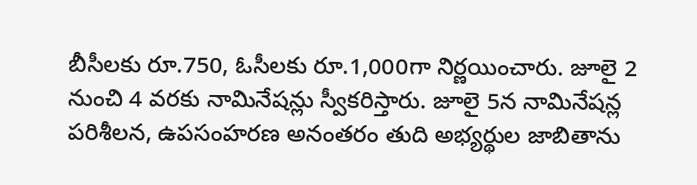బీసీలకు రూ.750, ఓసీలకు రూ.1,000గా నిర్ణయించారు. జూలై 2 నుంచి 4 వరకు నామినేషన్లు స్వీకరిస్తారు. జూలై 5న నామినేషన్ల పరిశీలన, ఉపసంహరణ అనంతరం తుది అభ్యర్థుల జాబితాను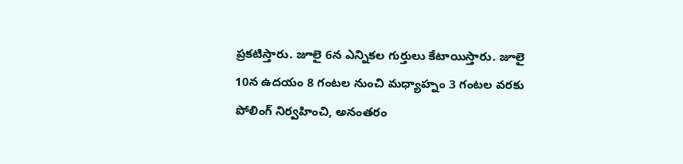ప్రకటిస్తారు. జూలై 6న ఎన్నికల గుర్తులు కేటాయిస్తారు. జూలై 10న ఉదయం 8 గంటల నుంచి మధ్యాహ్నం 3 గంటల వరకు పోలింగ్ నిర్వహించి, అనంతరం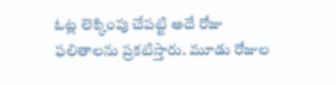ఓట్ల లెక్కింపు చేపట్టి అదే రోజు ఫలితాలను ప్రకటిస్తారు. మూడు రోజుల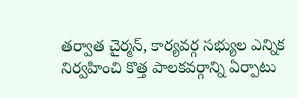తర్వాత చైర్మన్, కార్యవర్గ సభ్యుల ఎన్నిక నిర్వహించి కొత్త పాలకవర్గాన్ని ఏర్పాటు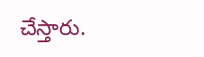చేస్తారు.